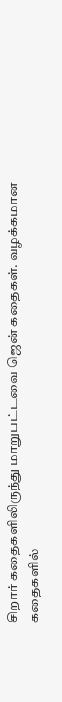சிறார் கதைகளிலிருந்து மாறுபட்டவை ஜென் கதைகள். வழக்கமான கதைகளில்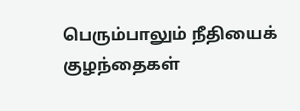பெரும்பாலும் நீதியைக் குழந்தைகள்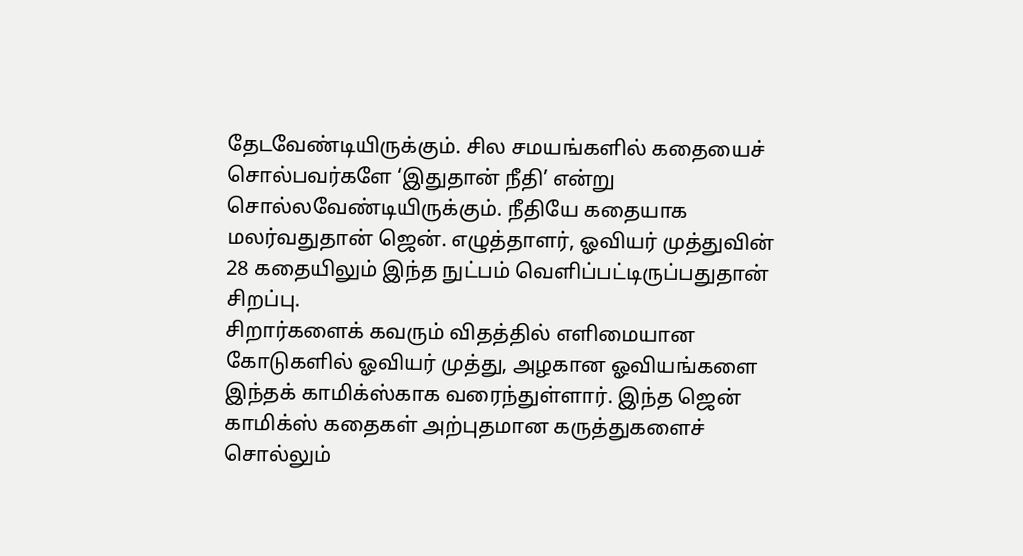தேடவேண்டியிருக்கும். சில சமயங்களில் கதையைச் சொல்பவர்களே ‘இதுதான் நீதி’ என்று சொல்லவேண்டியிருக்கும். நீதியே கதையாக மலர்வதுதான் ஜென். எழுத்தாளர், ஓவியர் முத்துவின் 28 கதையிலும் இந்த நுட்பம் வெளிப்பட்டிருப்பதுதான் சிறப்பு.
சிறார்களைக் கவரும் விதத்தில் எளிமையான கோடுகளில் ஓவியர் முத்து, அழகான ஓவியங்களை இந்தக் காமிக்ஸ்காக வரைந்துள்ளார். இந்த ஜென் காமிக்ஸ் கதைகள் அற்புதமான கருத்துகளைச் சொல்லும்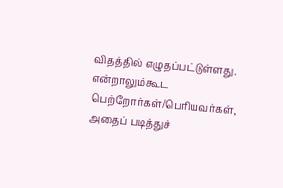விதத்தில் எழுதப்பட்டுள்ளது. என்றாலும்கூட பெற்றோர்கள்/பெரியவர்கள், அதைப் படித்துச்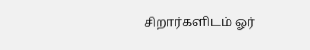சிறார்களிடம் ஓர்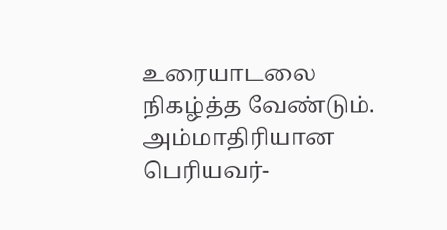உரையாடலை நிகழ்த்த வேண்டும். அம்மாதிரியான பெரியவர்-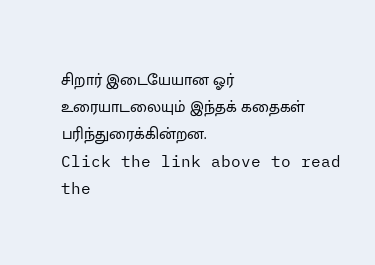சிறார் இடையேயான ஓர் உரையாடலையும் இந்தக் கதைகள் பரிந்துரைக்கின்றன.
Click the link above to read the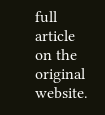full article on the original website.